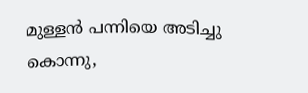മുള്ളൻ പന്നിയെ അടിച്ചു കൊന്നു,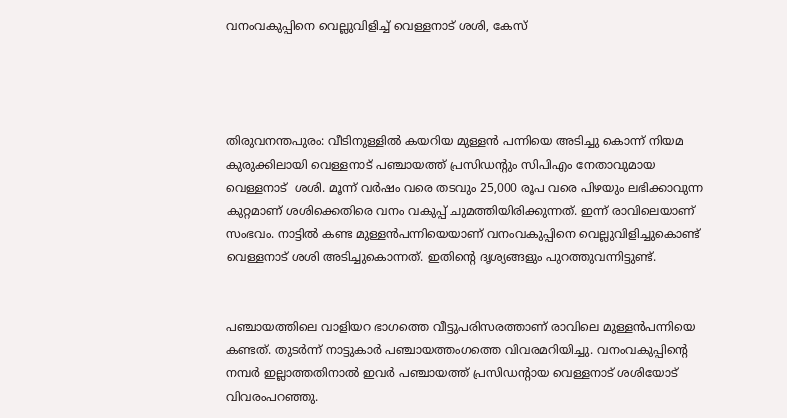വനംവകുപ്പിനെ വെല്ലുവിളിച്ച് വെള്ളനാട് ശശി, കേസ്




തിരുവനന്തപുരം: വീടിനുള്ളിൽ കയറിയ മുള്ളൻ പന്നിയെ അടിച്ചു കൊന്ന് നിയമ കുരുക്കിലായി വെള്ളനാട് പഞ്ചായത്ത് പ്രസിഡന്റും സിപിഎം നേതാവുമായ വെള്ളനാട്  ശശി. മൂന്ന് വർഷം വരെ തടവും 25,000 രൂപ വരെ പിഴയും ലഭിക്കാവുന്ന കുറ്റമാണ് ശശിക്കെതിരെ വനം വകുപ്പ് ചുമത്തിയിരിക്കുന്നത്. ഇന്ന് രാവിലെയാണ് സംഭവം. നാട്ടിൽ കണ്ട മുള്ളൻപന്നിയെയാണ് വനംവകുപ്പിനെ വെല്ലുവിളിച്ചുകൊണ്ട് വെള്ളനാട് ശശി അടിച്ചുകൊന്നത്. ഇതിന്റെ ദൃശ്യങ്ങളും പുറത്തുവന്നിട്ടുണ്ട്.


പഞ്ചായത്തിലെ വാളിയറ ഭാഗത്തെ വീട്ടുപരിസരത്താണ് രാവിലെ മുള്ളൻപന്നിയെ കണ്ടത്. തുടർന്ന് നാട്ടുകാർ പഞ്ചായത്തംഗത്തെ വിവരമറിയിച്ചു. വനംവകുപ്പിന്റെ നമ്പർ ഇല്ലാത്തതിനാൽ ഇവർ പഞ്ചായത്ത് പ്രസിഡന്റായ വെള്ളനാട് ശശിയോട് വിവരംപറഞ്ഞു.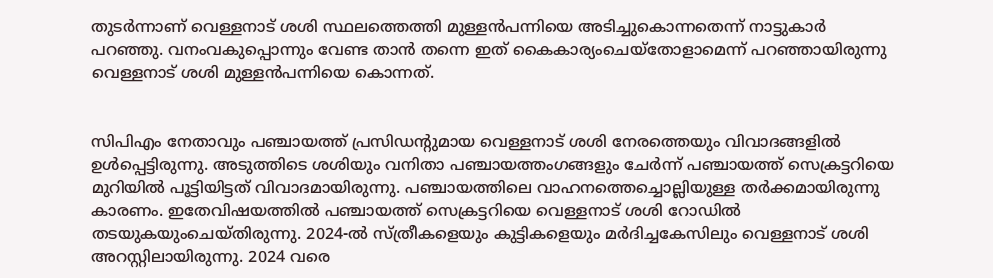തുടർന്നാണ് വെള്ളനാട് ശശി സ്ഥലത്തെത്തി മുള്ളൻപന്നിയെ അടിച്ചുകൊന്നതെന്ന് നാട്ടുകാർ പറഞ്ഞു. വനംവകുപ്പൊന്നും വേണ്ട താൻ തന്നെ ഇത് കൈകാര്യംചെയ്തോളാമെന്ന് പറഞ്ഞായിരുന്നു വെള്ളനാട് ശശി മുള്ളൻപന്നിയെ കൊന്നത്.


സിപിഎം നേതാവും പഞ്ചായത്ത് പ്രസിഡന്റുമായ വെള്ളനാട് ശശി നേരത്തെയും വിവാദങ്ങളിൽ ഉൾപ്പെട്ടിരുന്നു. അടുത്തിടെ ശശിയും വനിതാ പഞ്ചായത്തംഗങ്ങളും ചേർന്ന് പഞ്ചായത്ത് സെക്രട്ടറിയെ മുറിയിൽ പൂട്ടിയിട്ടത് വിവാദമായിരുന്നു. പഞ്ചായത്തിലെ വാഹനത്തെച്ചൊല്ലിയുള്ള തർക്കമായിരുന്നു കാരണം. ഇതേവിഷയത്തിൽ പഞ്ചായത്ത് സെക്രട്ടറിയെ വെള്ളനാട് ശശി റോഡിൽ തടയുകയുംചെയ്തിരുന്നു. 2024-ൽ സ്ത്രീകളെയും കുട്ടികളെയും മർദിച്ചകേസിലും വെള്ളനാട് ശശി അറസ്റ്റിലായിരുന്നു. 2024 വരെ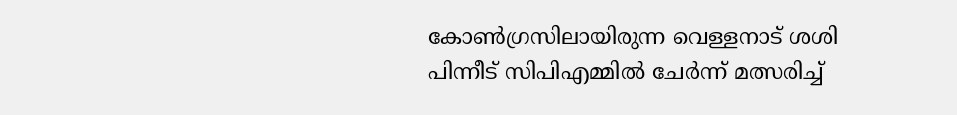കോൺഗ്രസിലായിരുന്ന വെള്ളനാട് ശശി പിന്നീട് സിപിഎമ്മിൽ ചേർന്ന് മത്സരിച്ച്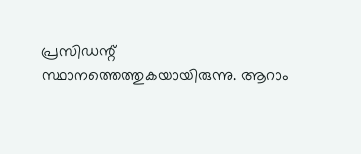പ്രസിഡന്റ് സ്ഥാനത്തെത്തുകയായിരുന്നു. ആറാം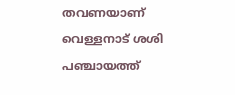തവണയാണ് വെള്ളനാട് ശശി പഞ്ചായത്ത്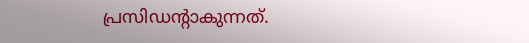പ്രസിഡന്റാകുന്നത്.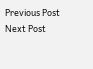Previous Post Next Post